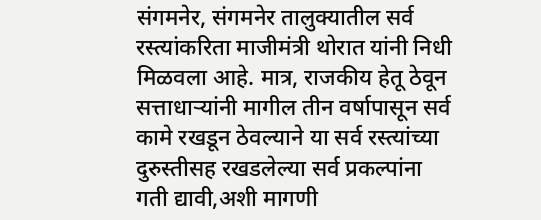संगमनेर, संगमनेर तालुक्यातील सर्व रस्त्यांकरिता माजीमंत्री थोरात यांनी निधी मिळवला आहे. मात्र, राजकीय हेतू ठेवून सत्ताधाऱ्यांनी मागील तीन वर्षापासून सर्व कामे रखडून ठेवल्याने या सर्व रस्त्यांच्या दुरुस्तीसह रखडलेल्या सर्व प्रकल्पांना गती द्यावी,अशी मागणी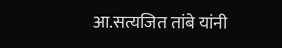आ.सत्यजित तांबे यांनी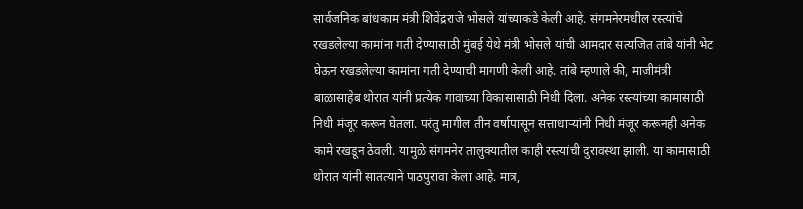सार्वजनिक बांधकाम मंत्री शिवेंद्रराजे भोसले यांच्याकडे केली आहे. संगमनेरमधील रस्त्यांचे रखडलेल्या कामांना गती देण्यासाठी मुंबई येथे मंत्री भोसले यांची आमदार सत्यजित तांबे यांनी भेट घेऊन रखडलेल्या कामांना गती देण्याची मागणी केली आहे. तांबे म्हणाले की, माजीमंत्री बाळासाहेब थोरात यांनी प्रत्येक गावाच्या विकासासाठी निधी दिला. अनेक रस्त्यांच्या कामासाठी निधी मंजूर करून घेतला. परंतु मागील तीन वर्षापासून सत्ताधाऱ्यांनी निधी मंजूर करूनही अनेक कामे रखडून ठेवली. यामुळे संगमनेर तालुक्यातील काही रस्त्यांची दुरावस्था झाली. या कामासाठी थोरात यांनी सातत्याने पाठपुरावा केला आहे. मात्र,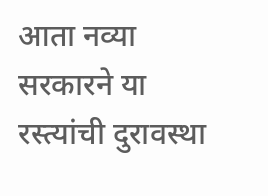आता नव्या सरकारने या रस्त्यांची दुरावस्था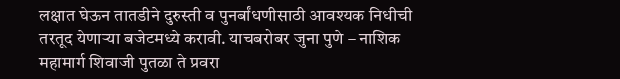लक्षात घेऊन तातडीने दुरुस्ती व पुनर्बांधणीसाठी आवश्यक निधीची तरतूद येणाऱ्या बजेटमध्ये करावी. याचबरोबर जुना पुणे – नाशिक महामार्ग शिवाजी पुतळा ते प्रवरा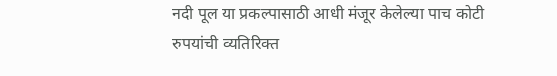नदी पूल या प्रकल्पासाठी आधी मंजूर केलेल्या पाच कोटी रुपयांची व्यतिरिक्त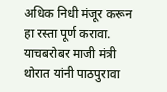अधिक निधी मंजूर करून हा रस्ता पूर्ण करावा. याचबरोबर माजी मंत्री थोरात यांनी पाठपुरावा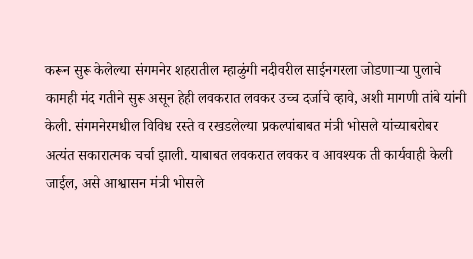करून सुरू केलेल्या संगमनेर शहरातील म्हाळुंगी नदीवरील साईनगरला जोडणाऱ्या पुलाचे कामही मंद गतीने सुरू असून हेही लवकरात लवकर उच्च दर्जाचे व्हावे, अशी मागणी तांबे यांनी केली. संगमनेरमधील विविध रस्ते व रखडलेल्या प्रकल्पांबाबत मंत्री भोसले यांच्याबरोबर अत्यंत सकारात्मक चर्चा झाली. याबाबत लवकरात लवकर व आवश्यक ती कार्यवाही केली जाईल, असे आश्वासन मंत्री भोसले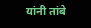यांनी तांबे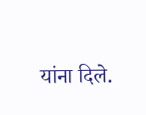यांना दिले.